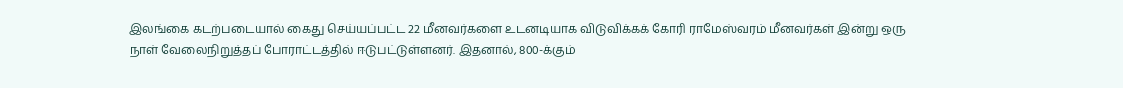இலங்கை கடற்படையால் கைது செய்யப்பட்ட 22 மீனவர்களை உடனடியாக விடுவிக்கக் கோரி ராமேஸ்வரம் மீனவர்கள் இன்று ஒரு நாள் வேலைநிறுத்தப் போராட்டத்தில் ஈடுபட்டுள்ளனர். இதனால், 800-க்கும்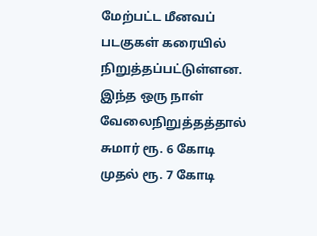மேற்பட்ட மீனவப் படகுகள் கரையில் நிறுத்தப்பட்டுள்ளன. இந்த ஒரு நாள் வேலைநிறுத்தத்தால் சுமார் ரூ. 6 கோடி முதல் ரூ. 7 கோடி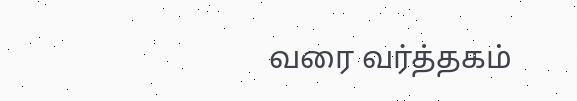வரை வர்த்தகம்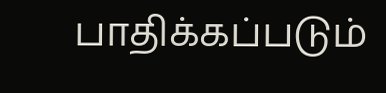பாதிக்கப்படும்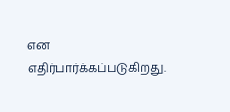என எதிர்பார்க்கப்படுகிறது.